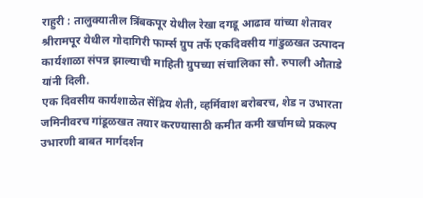राहुरी : तालुक्यातील त्रिंबकपूर येथील रेखा दगडू आढाव यांच्या शेतावर श्रीरामपूर येथील गोदागिरी फार्म्स ग्रुप तर्फे एकदिवसीय गांडुळखत उत्पादन कार्यशाळा संपन्न झाल्याची माहिती ग्रुपच्या संचालिका सौ. रुपाली औताडे यांनी दिली.
एक दिवसीय कार्यशाळेत सेंद्रिय शेती, व्हर्मिवाश बरोबरच, शेड न उभारता जमिनीवरच गांडूळखत तयार करण्यासाठी कमीत कमी खर्चामध्ये प्रकल्प उभारणी बाबत मार्गदर्शन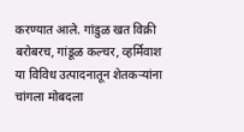करण्यात आले. गांडुळ खत विक्री बरोबरच, गांडूळ कल्चर, व्हर्मिवाश या विविध उत्पादनातून शेतकऱ्यांना चांगला मोबदला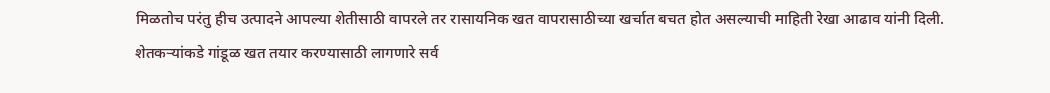मिळतोच परंतु हीच उत्पादने आपल्या शेतीसाठी वापरले तर रासायनिक खत वापरासाठीच्या खर्चात बचत होत असल्याची माहिती रेखा आढाव यांनी दिली.
शेतकऱ्यांकडे गांडूळ खत तयार करण्यासाठी लागणारे सर्व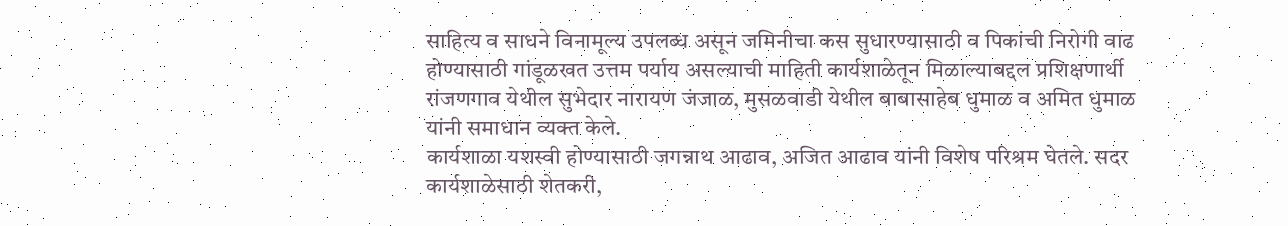साहित्य व साधने विनामूल्य उपलब्ध असून जमिनीचा कस सुधारण्यासाठी व पिकांची निरोगी वाढ होण्यासाठी गांडूळखत उत्तम पर्याय असल्याची माहिती कार्यशाळेतून मिळाल्याबद्दल प्रशिक्षणार्थी रांजणगाव येथील सुभेदार नारायण जंजाळ, मुसळवाडी येथील बाबासाहेब धुमाळ व अमित धुमाळ यांनी समाधान व्यक्त केले.
कार्यशाळा यशस्वी होण्यासाठी जगन्नाथ आढाव, अजित आढाव यांनी विशेष परिश्रम घेतले. सदर कार्यशाळेसाठी शेतकरी,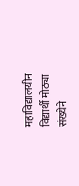महाविद्यालयीन विद्यार्थी मोठ्या संख्येने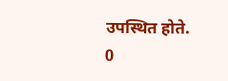उपस्थित होते.
0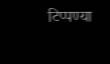टिप्पण्या